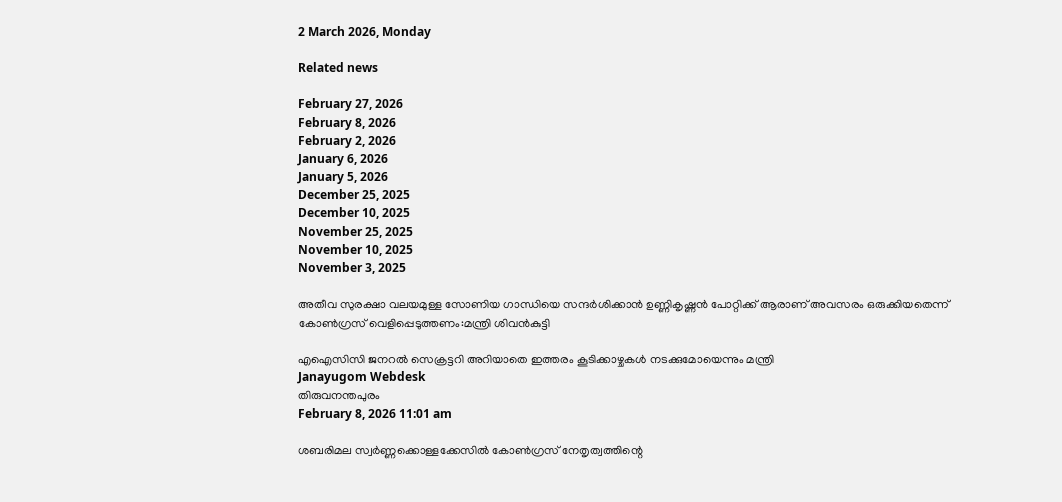2 March 2026, Monday

Related news

February 27, 2026
February 8, 2026
February 2, 2026
January 6, 2026
January 5, 2026
December 25, 2025
December 10, 2025
November 25, 2025
November 10, 2025
November 3, 2025

അതീവ സുരക്ഷാ വലയമുള്ള സോണിയ ഗാന്ധിയെ സന്ദര്‍ശിക്കാന്‍ ഉണ്ണികൃഷ്ണന്‍ പോറ്റിക്ക് ആരാണ് അവസരം ഒരുക്കിയതെന്ന് കോണ്‍ഗ്രസ് വെളിപ്പെടുത്തണം:മന്ത്രി ശിവന്‍കുട്ടി

എഐസിസി ജനറല്‍ സെക്രട്ടറി അറിയാതെ ഇത്തരം കൂടിക്കാഴ്ചകള്‍ നടക്കുമോയെന്നും മന്ത്രി
Janayugom Webdesk
തിരുവനന്തപുരം
February 8, 2026 11:01 am

ശബരിമല സ്വര്‍ണ്ണക്കൊള്ളക്കേസില്‍ കോണ്‍ഗ്രസ് നേതൃത്വത്തിന്റെ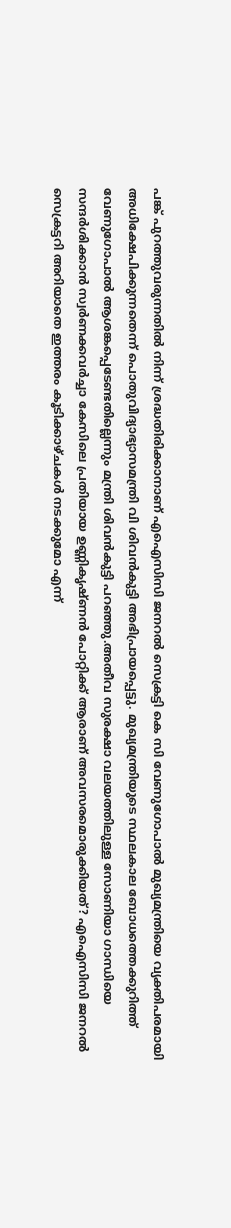പങ്ക് പുറത്തുവരുന്നതില്‍ നിന്ന് ശ്രദ്ധതിരിക്കാനാണ് എഐസിസി ജനറല്‍ സെക്രട്ടി കെ സി വേണുഗോപാല്‍ മുഖ്യമന്ത്രിയെ വ്യക്തിപരമായി അധിക്ഷേപിക്കുന്നതെന്ന് പൊതുവിദ്യാഭ്യാസമന്ത്രി വി ശിവന്‍കുട്ടി അഭിപ്രായപ്പെട്ടു. മുഖ്യമന്ത്രിയുടെ സ്ഥലകാല ബോധത്തെക്കുറിത്ത് വേണുഗോപാല്‍ ആശങ്കപ്പെടേണ്ടതില്ലെന്നും മന്ത്രി ശിവന്‍കുട്ടി പറ‍ഞ്ഞു.അതീവ സുരക്ഷാ വലയത്തിലുള്ള സോണിയാ ഗാന്ധിയെ സന്ദർശിക്കാൻ സ്വർണക്കവർച്ചാ കേസിലെ പ്രതിയായ ഉണ്ണികൃഷ്ണൻ പോറ്റിക്ക് ആരാണ് അവസരമൊരുക്കിയത്? എഐസിസി ജനറൽ സെക്രട്ടറി അറിയാതെ ഇത്തരം കൂടിക്കാഴ്ചകൾ നടക്കുമോ എന്ന്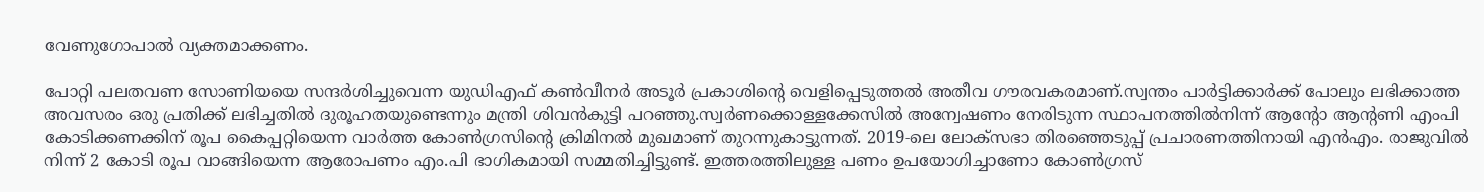വേണുഗോപാൽ വ്യക്തമാക്കണം.

പോറ്റി പലതവണ സോണിയയെ സന്ദർശിച്ചുവെന്ന യുഡിഎഫ് കൺവീനർ അടൂർ പ്രകാശിന്റെ വെളിപ്പെടുത്തൽ അതീവ ഗൗരവകരമാണ്.സ്വന്തം പാർട്ടിക്കാർക്ക് പോലും ലഭിക്കാത്ത അവസരം ഒരു പ്രതിക്ക് ലഭിച്ചതിൽ ദുരൂഹതയുണ്ടെന്നും മന്ത്രി ശിവന്‍കുട്ടി പറഞ്ഞു.സ്വർണക്കൊള്ളക്കേസിൽ അന്വേഷണം നേരിടുന്ന സ്ഥാപനത്തിൽനിന്ന് ആന്റോ ആന്റണി എംപി കോടിക്കണക്കിന് രൂപ കൈപ്പറ്റിയെന്ന വാർത്ത കോൺഗ്രസിന്റെ ക്രിമിനൽ മുഖമാണ് തുറന്നുകാട്ടുന്നത്. 2019‑ലെ ലോക്സഭാ തിരഞ്ഞെടുപ്പ് പ്രചാരണത്തിനായി എൻഎം. രാജുവിൽ നിന്ന് 2 കോടി രൂപ വാങ്ങിയെന്ന ആരോപണം എം.പി ഭാഗികമായി സമ്മതിച്ചിട്ടുണ്ട്. ഇത്തരത്തിലുള്ള പണം ഉപയോഗിച്ചാണോ കോൺഗ്രസ്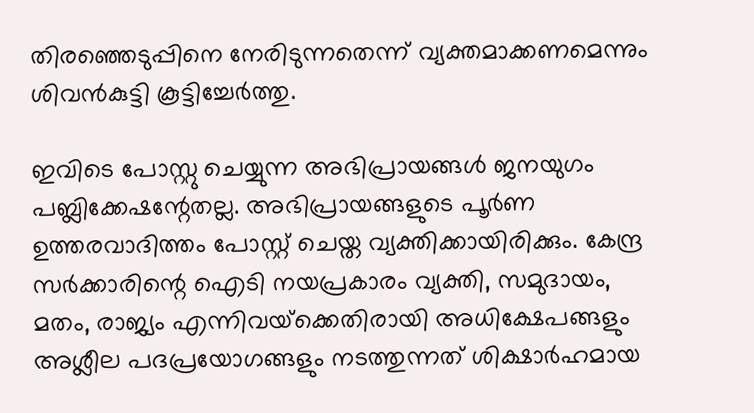തിരഞ്ഞെടുപ്പിനെ നേരിടുന്നതെന്ന് വ്യക്തമാക്കണമെന്നും ശിവൻകുട്ടി കൂട്ടിച്ചേർത്തു.

ഇവിടെ പോസ്റ്റു ചെയ്യുന്ന അഭിപ്രായങ്ങള്‍ ജനയുഗം പബ്ലിക്കേഷന്റേതല്ല. അഭിപ്രായങ്ങളുടെ പൂര്‍ണ ഉത്തരവാദിത്തം പോസ്റ്റ് ചെയ്ത വ്യക്തിക്കായിരിക്കും. കേന്ദ്ര സര്‍ക്കാരിന്റെ ഐടി നയപ്രകാരം വ്യക്തി, സമുദായം, മതം, രാജ്യം എന്നിവയ്‌ക്കെതിരായി അധിക്ഷേപങ്ങളും അശ്ലീല പദപ്രയോഗങ്ങളും നടത്തുന്നത് ശിക്ഷാര്‍ഹമായ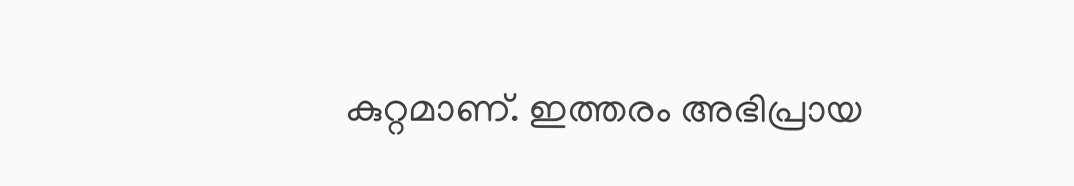കുറ്റമാണ്. ഇത്തരം അഭിപ്രായ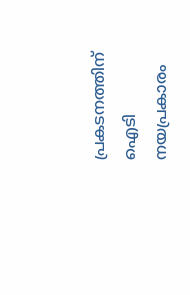പ്രകടനത്തിന് ഐടി നയപ്രകാരം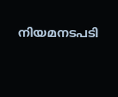നിയമനടപടി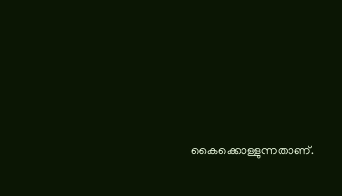കൈക്കൊള്ളുന്നതാണ്.